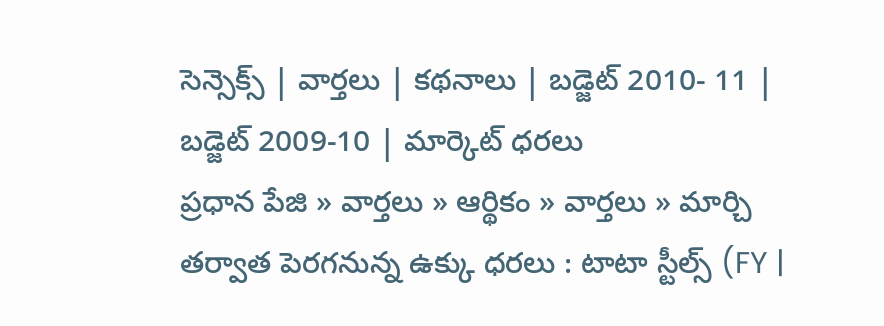సెన్సెక్స్ | వార్తలు | కథనాలు | బడ్జెట్ 2010- 11 | బడ్జెట్ 2009-10 | మార్కెట్ ధరలు
ప్రధాన పేజి » వార్తలు » ఆర్థికం » వార్తలు » మార్చి తర్వాత పెరగనున్న ఉక్కు ధరలు : టాటా స్టీల్స్ (FY |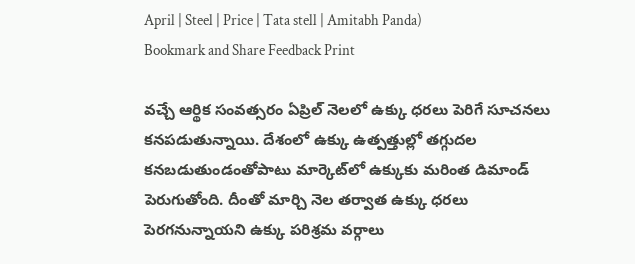April | Steel | Price | Tata stell | Amitabh Panda)
Bookmark and Share Feedback Print

వచ్చే ఆర్థిక సంవత్సరం ఏప్రిల్ నెలలో ఉక్కు ధరలు పెరిగే సూచనలు కనపడుతున్నాయి. దేశంలో ఉక్కు ఉత్పత్తుల్లో తగ్గుదల కనబడుతుండంతోపాటు మార్కెట్‌‍లో ఉక్కుకు మరింత డిమాండ్ పెరుగుతోంది. దీంతో మార్చి నెల తర్వాత ఉక్కు ధరలు పెరగనున్నాయని ఉక్కు పరిశ్రమ వర్గాలు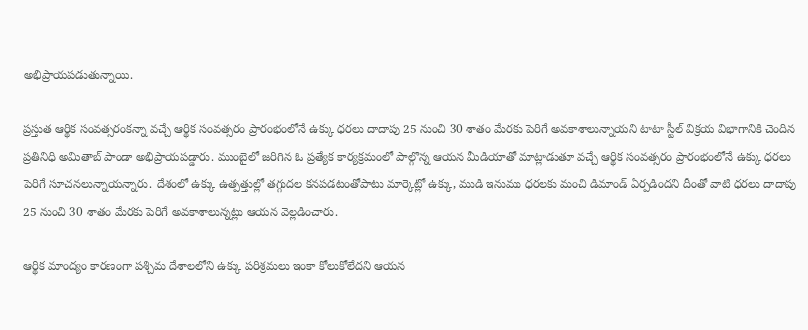అభిప్రాయపడుతున్నాయి.

ప్రస్తుత ఆర్థిక సంవత్సరంకన్నా వచ్చే ఆర్థిక సంవత్సరం ప్రారంభంలోనే ఉక్కు ధరలు దాదాపు 25 నుంచి 30 శాతం మేరకు పెరిగే అవకాశాలున్నాయని టాటా స్టీల్ విక్రయ విభాగానికి చెందిన ప్రతినిధి అమితాబ్ పాండా అభిప్రాయపడ్డారు. ముంబైలో జరిగిన ఓ ప్రత్యేక కార్యక్రమంలో పాల్గొన్న ఆయన మీడియాతో మాట్లాడుతూ వచ్చే ఆర్థిక సంవత్సరం ప్రారంభంలోనే ఉక్కు ధరలు పెరిగే సూచనలున్నాయన్నారు. దేశంలో ఉక్కు ఉత్పత్తుల్లో తగ్గుదల కనపడటంతోపాటు మార్కెట్లో ఉక్కు, ముడి ఇనుము ధరలకు మంచి డిమాండ్ ఏర్పడిందని దీంతో వాటి ధరలు దాదాపు 25 నుంచి 30 శాతం మేరకు పెరిగే అవకాశాలున్నట్లు ఆయన వెల్లడించారు.

ఆర్థిక మాంద్యం కారణంగా పశ్చిమ దేశాలలోని ఉక్కు పరిశ్రమలు ఇంకా కోలుకోలేదని ఆయన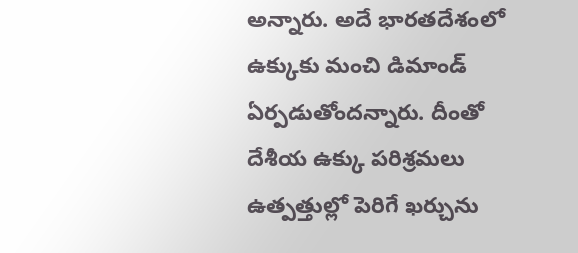అన్నారు. అదే భారతదేశంలో ఉక్కుకు మంచి డిమాండ్ ఏర్పడుతోందన్నారు. దీంతో దేశీయ ఉక్కు పరిశ్రమలు ఉత్పత్తుల్లో పెరిగే ఖర్చును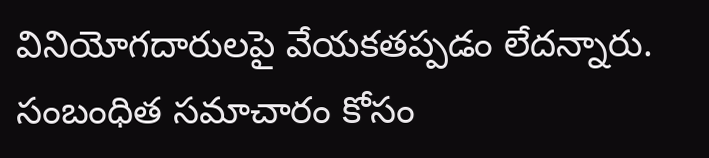వినియోగదారులపై వేయకతప్పడం లేదన్నారు.
సంబంధిత సమాచారం కోసం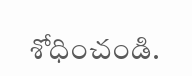శోధించండి.